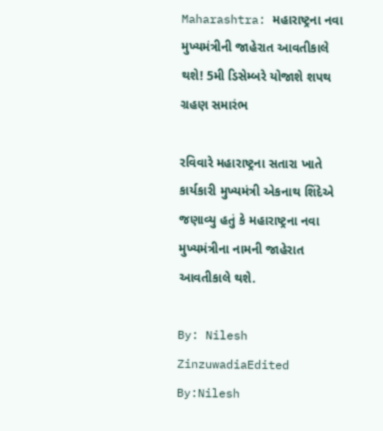Maharashtra: મહારાષ્ટ્રના નવા મુખ્યમંત્રીની જાહેરાત આવતીકાલે થશે! 5મી ડિસેમ્બરે યોજાશે શપથ ગ્રહણ સમારંભ

રવિવારે મહારાષ્ટ્રના સતારા ખાતે કાર્યકારી મુખ્યમંત્રી એકનાથ શિંદેએ જણાવ્યુ હતું કે મહારાષ્ટ્રના નવા મુખ્યમંત્રીના નામની જાહેરાત આવતીકાલે થશે.

By: Nilesh ZinzuwadiaEdited By:Nilesh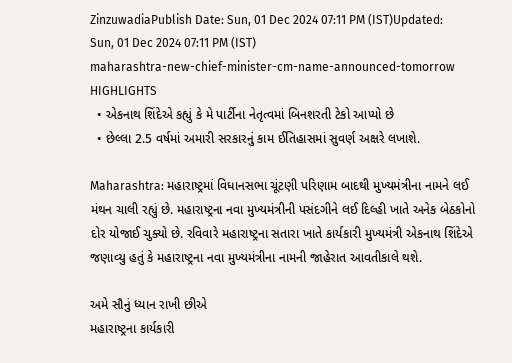ZinzuwadiaPublish Date: Sun, 01 Dec 2024 07:11 PM (IST)Updated: Sun, 01 Dec 2024 07:11 PM (IST)
maharashtra-new-chief-minister-cm-name-announced-tomorrow
HIGHLIGHTS
  • એકનાથ શિંદેએ કહ્યું કે મે પાર્ટીના નેતૃત્વમાં બિનશરતી ટેકો આપ્યો છે
  • છેલ્લા 2.5 વર્ષમાં અમારી સરકારનું કામ ઈતિહાસમાં સુવર્ણ અક્ષરે લખાશે.

Maharashtra: મહારાષ્ટ્રમાં વિધાનસભા ચૂંટણી પરિણામ બાદથી મુખ્યમંત્રીના નામને લઈ મંથન ચાલી રહ્યું છે. મહારાષ્ટ્રના નવા મુખ્યમંત્રીની પસંદગીને લઈ દિલ્હી ખાતે અનેક બેઠકોનો દોર યોજાઈ ચુક્યો છે. રવિવારે મહારાષ્ટ્રના સતારા ખાતે કાર્યકારી મુખ્યમંત્રી એકનાથ શિંદેએ જણાવ્યુ હતું કે મહારાષ્ટ્રના નવા મુખ્યમંત્રીના નામની જાહેરાત આવતીકાલે થશે.

અમે સૌનું ધ્યાન રાખી છીએ
મહારાષ્ટ્રના કાર્યકારી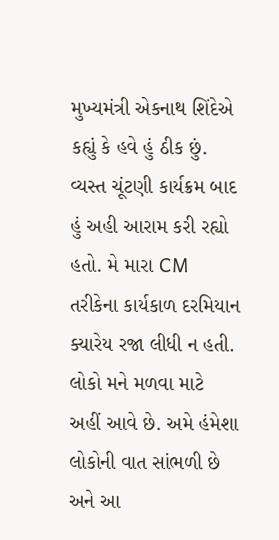મુખ્યમંત્રી એકનાથ શિંદેએ કહ્યું કે હવે હું ઠીક છું. વ્યસ્ત ચૂંટણી કાર્યક્રમ બાદ હું અહી આરામ કરી રહ્યો હતો. મે મારા CM તરીકેના કાર્યકાળ દરમિયાન ક્યારેય રજા લીધી ન હતી. લોકો મને મળવા માટે અહીં આવે છે. અમે હંમેશા લોકોની વાત સાંભળી છે અને આ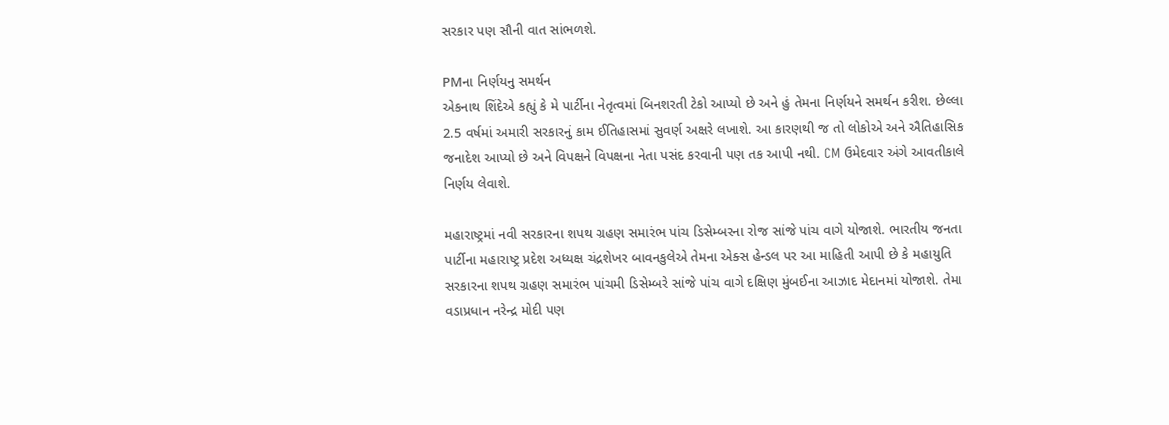સરકાર પણ સૌની વાત સાંભળશે.

PMના નિર્ણયનુ સમર્થન
એકનાથ શિંદેએ કહ્યું કે મે પાર્ટીના નેતૃત્વમાં બિનશરતી ટેકો આપ્યો છે અને હું તેમના નિર્ણયને સમર્થન કરીશ. છેલ્લા 2.5 વર્ષમાં અમારી સરકારનું કામ ઈતિહાસમાં સુવર્ણ અક્ષરે લખાશે. આ કારણથી જ તો લોકોએ અને ઐતિહાસિક જનાદેશ આપ્યો છે અને વિપક્ષને વિપક્ષના નેતા પસંદ કરવાની પણ તક આપી નથી. CM ઉમેદવાર અંગે આવતીકાલે નિર્ણય લેવાશે.

મહારાષ્ટ્રમાં નવી સરકારના શપથ ગ્રહણ સમારંભ પાંચ ડિસેમ્બરના રોજ સાંજે પાંચ વાગે યોજાશે. ભારતીય જનતા પાર્ટીના મહારાષ્ટ્ર પ્રદેશ અધ્યક્ષ ચંદ્રશેખર બાવનકુલેએ તેમના એક્સ હેન્ડલ પર આ માહિતી આપી છે કે મહાયુતિ સરકારના શપથ ગ્રહણ સમારંભ પાંચમી ડિસેમ્બરે સાંજે પાંચ વાગે દક્ષિણ મુંબઈના આઝાદ મેદાનમાં યોજાશે. તેમા વડાપ્રધાન નરેન્દ્ર મોદી પણ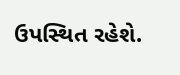ઉપસ્થિત રહેશે.